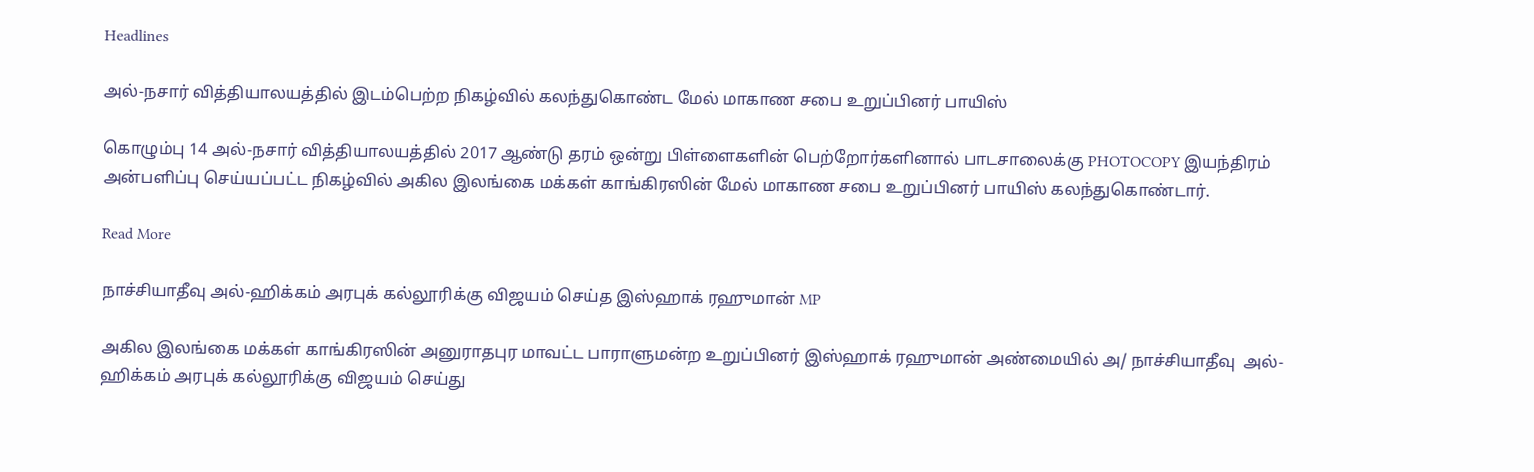Headlines

அல்-நசார் வித்தியாலயத்தில் இடம்பெற்ற நிகழ்வில் கலந்துகொண்ட மேல் மாகாண சபை உறுப்பினர் பாயிஸ்

கொழும்பு 14 அல்-நசார் வித்தியாலயத்தில் 2017 ஆண்டு தரம் ஒன்று பிள்ளைகளின் பெற்றோர்களினால் பாடசாலைக்கு PHOTOCOPY இயந்திரம் அன்பளிப்பு செய்யப்பட்ட நிகழ்வில் அகில இலங்கை மக்கள் காங்கிரஸின் மேல் மாகாண சபை உறுப்பினர் பாயிஸ் கலந்துகொண்டார்.

Read More

நாச்சியாதீவு அல்-ஹிக்கம் அரபுக் கல்லூரிக்கு விஜயம் செய்த இஸ்ஹாக் ரஹுமான் MP

அகில இலங்கை மக்கள் காங்கிரஸின் அனுராதபுர மாவட்ட பாராளுமன்ற உறுப்பினர் இஸ்ஹாக் ரஹுமான் அண்மையில் அ/ நாச்சியாதீவு  அல்-ஹிக்கம் அரபுக் கல்லூரிக்கு விஜயம் செய்து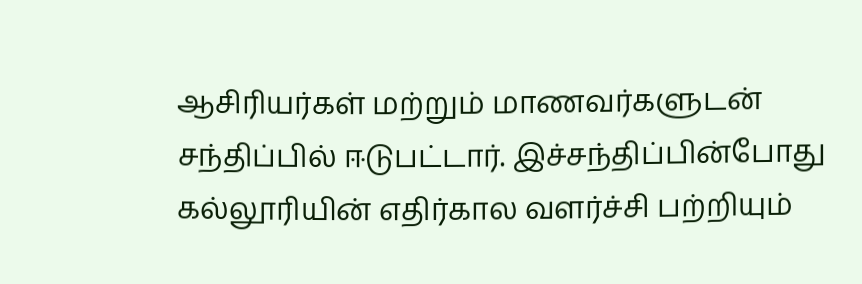ஆசிரியர்கள் மற்றும் மாணவர்களுடன் சந்திப்பில் ஈடுபட்டார். இச்சந்திப்பின்போது கல்லூரியின் எதிர்கால வளர்ச்சி பற்றியும்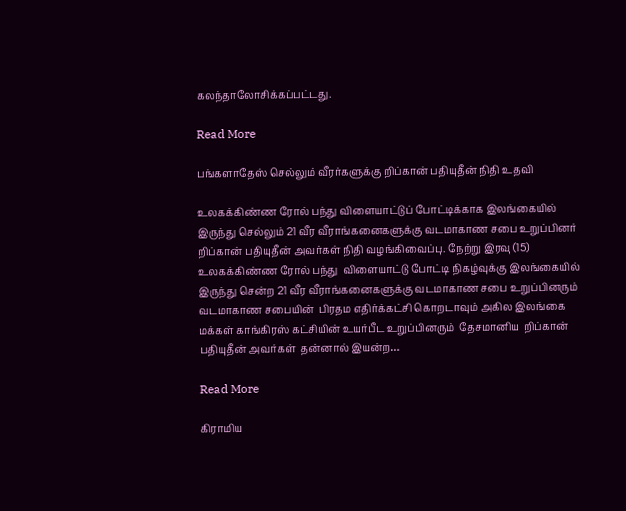கலந்தாலோசிக்கப்பட்டது.

Read More

பங்களாதேஸ் செல்லும் வீரர்களுக்கு றிப்கான் பதியுதீன் நிதி உதவி

உலகக்கிண்ண ரோல் பந்து விளையாட்டுப் போட்டிக்காக இலங்கையில் இருந்து செல்லும் 21 வீர வீராங்கனைகளுக்கு வடமாகாண சபை உறுப்பினர் றிப்கான் பதியுதீன் அவர்கள் நிதி வழங்கிவைப்பு. நேற்று இரவு (15) உலகக்கிண்ண ரோல் பந்து  விளையாட்டு போட்டி நிகழ்வுக்கு இலங்கையில் இருந்து சென்ற 21 வீர வீராங்கனைகளுக்கு வடமாகாண சபை உறுப்பினரும் வடமாகாண சபையின்  பிரதம எதிர்க்கட்சி கொறடாவும் அகில இலங்கை மக்கள் காங்கிரஸ் கட்சியின் உயர்பீட உறுப்பினரும்  தேசமானிய  றிப்கான் பதியுதீன் அவர்கள்  தன்னால் இயன்ற…

Read More

கிராமிய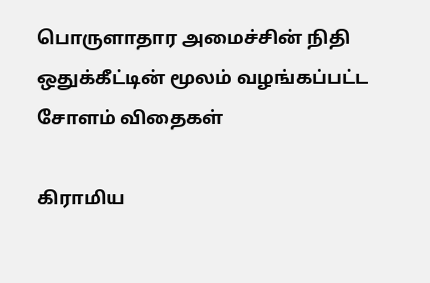பொருளாதார அமைச்சின் நிதி ஒதுக்கீட்டின் மூலம் வழங்கப்பட்ட சோளம் விதைகள்

கிராமிய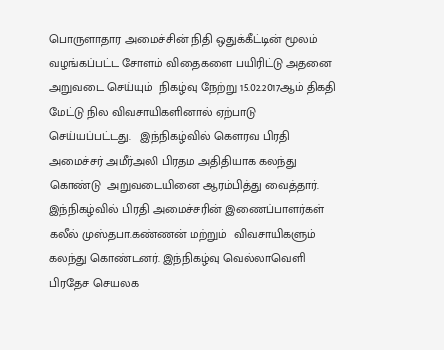பொருளாதார அமைச்சின் நிதி ஒதுக்கீட்டின் மூலம் வழங்கப்பட்ட சோளம் விதைகளை பயிரிட்டு அதனை  அறுவடை செய்யும்  நிகழ்வு நேற்று 15.02.2017ஆம் திகதி மேட்டு நில விவசாயிகளினால் ஏற்பாடு செய்யப்பட்டது.   இந்நிகழ்வில் கௌரவ பிரதி அமைச்சர் அமீர்அலி பிரதம அதிதியாக கலந்து கொண்டு  அறுவடையினை ஆரம்பித்து வைத்தார். இந்நிகழ்வில் பிரதி அமைச்சரின் இணைப்பாளர்கள் கலீல் முஸ்தபா.கண்ணன் மற்றும்  விவசாயிகளும் கலந்து கொண்டனர். இந்நிகழ்வு வெல்லாவெளி பிரதேச செயலக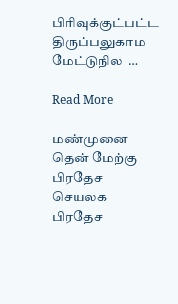பிரிவுக்குட்பட்ட   திருப்பலுகாம   மேட்டுநில  …

Read More

மண்முனை தென் மேற்கு பிரதேச செயலக பிரதேச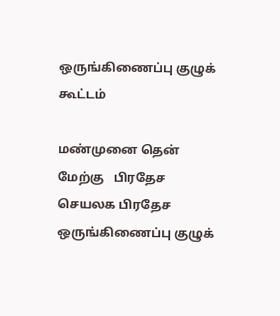ஒருங்கிணைப்பு குழுக் கூட்டம்

மண்முனை தென் மேற்கு   பிரதேச செயலக பிரதேச ஒருங்கிணைப்பு குழுக்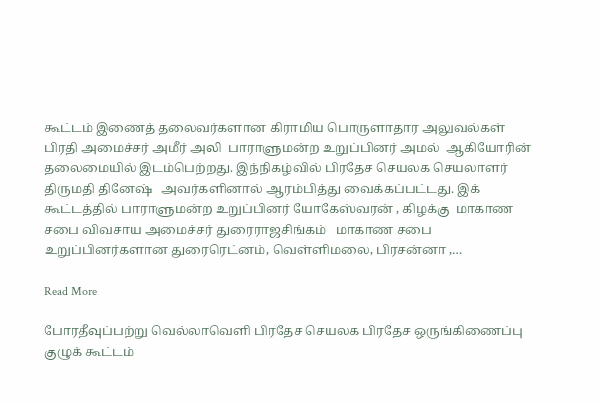கூட்டம் இணைத் தலைவர்களான கிராமிய பொருளாதார அலுவல்கள் பிரதி அமைச்சர் அமீர் அலி  பாராளுமன்ற உறுப்பினர் அமல்  ஆகியோரின் தலைமையில் இடம்பெற்றது. இந்நிகழ்வில் பிரதேச செயலக செயலாளர் திருமதி தினேஷ்   அவர்களினால் ஆரம்பித்து வைக்கப்பட்டது. இக் கூட்டத்தில் பாராளுமன்ற உறுப்பினர் யோகேஸ்வரன் , கிழக்கு  மாகாண சபை விவசாய அமைச்சர் துரைராஜசிங்கம்   மாகாண சபை உறுப்பினர்களான துரைரெட்னம், வெள்ளிமலை, பிரசன்னா ,…

Read More

போரதீவுப்பற்று வெல்லாவெளி பிரதேச செயலக பிரதேச ஒருங்கிணைப்பு குழுக் கூட்டம்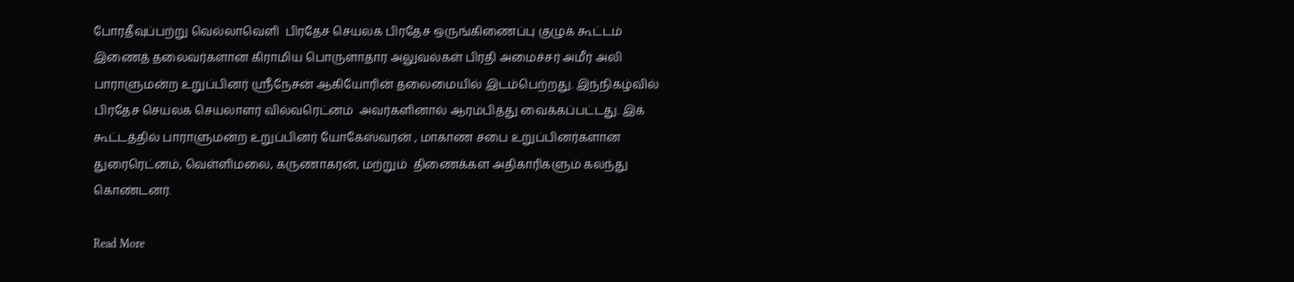போரதீவுப்பற்று வெல்லாவெளி  பிரதேச செயலக பிரதேச ஒருங்கிணைப்பு குழுக் கூட்டம் இணைத் தலைவர்களான கிராமிய பொருளாதார அலுவல்கள் பிரதி அமைச்சர் அமீர் அலி  பாராளுமன்ற உறுப்பினர் ஸ்ரீநேசன் ஆகியோரின் தலைமையில் இடம்பெற்றது. இந்நிகழ்வில் பிரதேச செயலக செயலாளர் வில்வரெட்னம்  அவர்களினால் ஆரம்பித்து வைக்கப்பட்டது. இக் கூட்டத்தில் பாராளுமன்ற உறுப்பினர் யோகேஸ்வரன் , மாகாண சபை உறுப்பினர்களான துரைரெட்னம், வெள்ளிமலை, கருணாகரன், மற்றும்  திணைக்கள அதிகாரிகளும் கலந்து கொண்டனர்.

Read More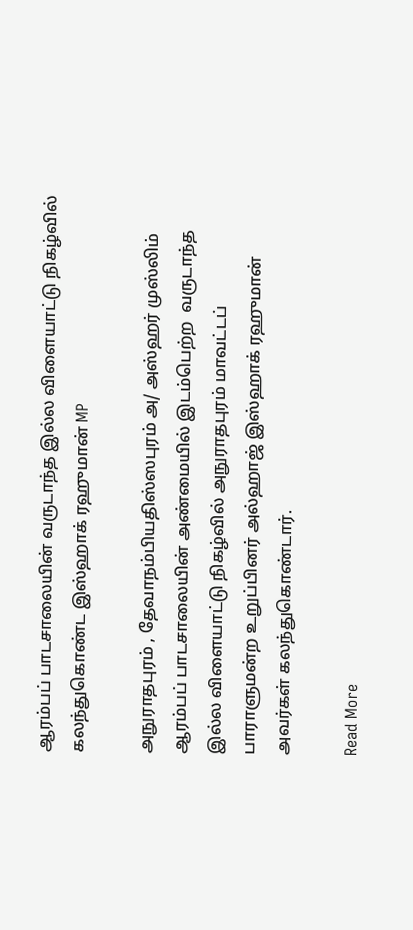ஆரம்பப் பாடசாலையின் வருடாந்த இல்ல விளையாட்டு நிகழ்வில் கலந்துகொண்ட இஸ்ஹாக் ரஹுமான் MP

அநுராதபுரம் , தேவாநம்பியதிஸ்ஸபுரம் அ/ அஸ்ஹர் முஸ்லிம் ஆரம்பப் பாடசாலையின் அண்மையில் இடம்பெற்ற  வருடாந்த இல்ல விளையாட்டு நிகழ்வில் அநுராதபுரம் மாவட்டப் பாராளுமன்ற உறுப்பினர் அல்ஹாஜ் இஸ்ஹாக் ரஹுமான் அவர்கள் கலந்துகொண்டார்.

Read More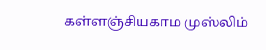கள்ளஞ்சியகாம முஸ்லிம்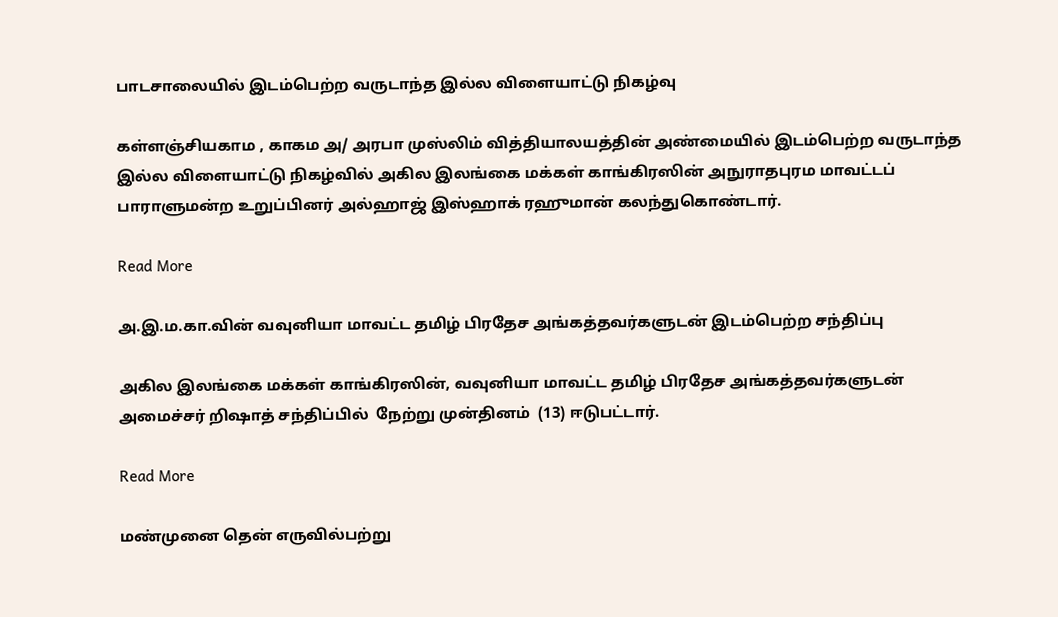பாடசாலையில் இடம்பெற்ற வருடாந்த இல்ல விளையாட்டு நிகழ்வு

கள்ளஞ்சியகாம , காகம அ/ அரபா முஸ்லிம் வித்தியாலயத்தின் அண்மையில் இடம்பெற்ற வருடாந்த இல்ல விளையாட்டு நிகழ்வில் அகில இலங்கை மக்கள் காங்கிரஸின் அநுராதபுரம மாவட்டப் பாராளுமன்ற உறுப்பினர் அல்ஹாஜ் இஸ்ஹாக் ரஹுமான் கலந்துகொண்டார்.

Read More

அ.இ.ம.கா.வின் வவுனியா மாவட்ட தமிழ் பிரதேச அங்கத்தவர்களுடன் இடம்பெற்ற சந்திப்பு

அகில இலங்கை மக்கள் காங்கிரஸின், வவுனியா மாவட்ட தமிழ் பிரதேச அங்கத்தவர்களுடன் அமைச்சர் றிஷாத் சந்திப்பில்  நேற்று முன்தினம்  (13) ஈடுபட்டார்.

Read More

மண்முனை தென் எருவில்பற்று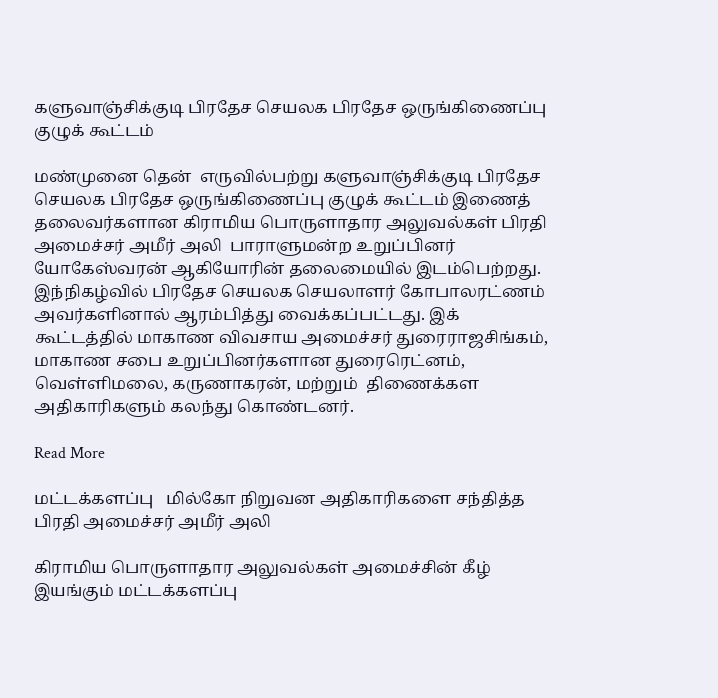களுவாஞ்சிக்குடி பிரதேச செயலக பிரதேச ஒருங்கிணைப்பு குழுக் கூட்டம்

மண்முனை தென்  எருவில்பற்று களுவாஞ்சிக்குடி பிரதேச செயலக பிரதேச ஒருங்கிணைப்பு குழுக் கூட்டம் இணைத் தலைவர்களான கிராமிய பொருளாதார அலுவல்கள் பிரதி அமைச்சர் அமீர் அலி  பாராளுமன்ற உறுப்பினர் யோகேஸ்வரன் ஆகியோரின் தலைமையில் இடம்பெற்றது. இந்நிகழ்வில் பிரதேச செயலக செயலாளர் கோபாலரட்ணம் அவர்களினால் ஆரம்பித்து வைக்கப்பட்டது. இக் கூட்டத்தில் மாகாண விவசாய அமைச்சர் துரைராஜசிங்கம், மாகாண சபை உறுப்பினர்களான துரைரெட்னம், வெள்ளிமலை, கருணாகரன், மற்றும்  திணைக்கள அதிகாரிகளும் கலந்து கொண்டனர்.

Read More

மட்டக்களப்பு   மில்கோ நிறுவன அதிகாரிகளை சந்தித்த பிரதி அமைச்சர் அமீர் அலி

கிராமிய பொருளாதார அலுவல்கள் அமைச்சின் கீழ்  இயங்கும் மட்டக்களப்பு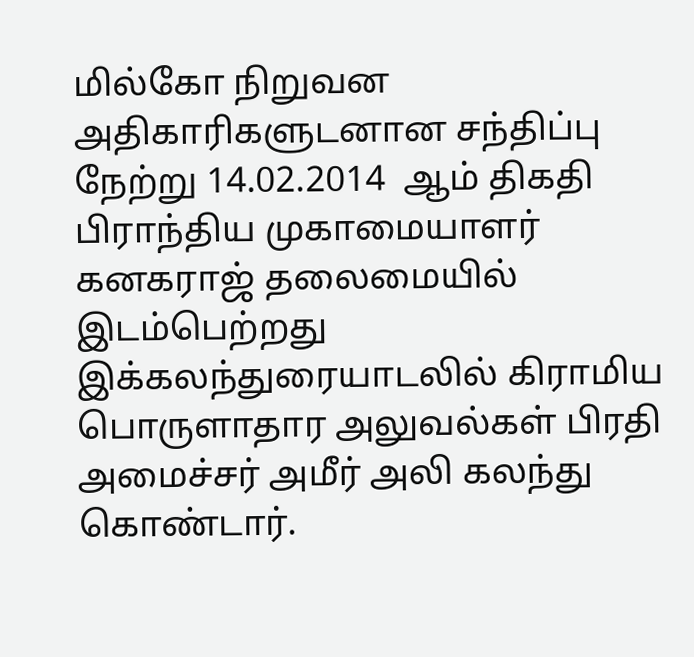மில்கோ நிறுவன அதிகாரிகளுடனான சந்திப்பு நேற்று 14.02.2014  ஆம் திகதி  பிராந்திய முகாமையாளர் கனகராஜ் தலைமையில் இடம்பெற்றது இக்கலந்துரையாடலில் கிராமிய பொருளாதார அலுவல்கள் பிரதி அமைச்சர் அமீர் அலி கலந்து கொண்டார்.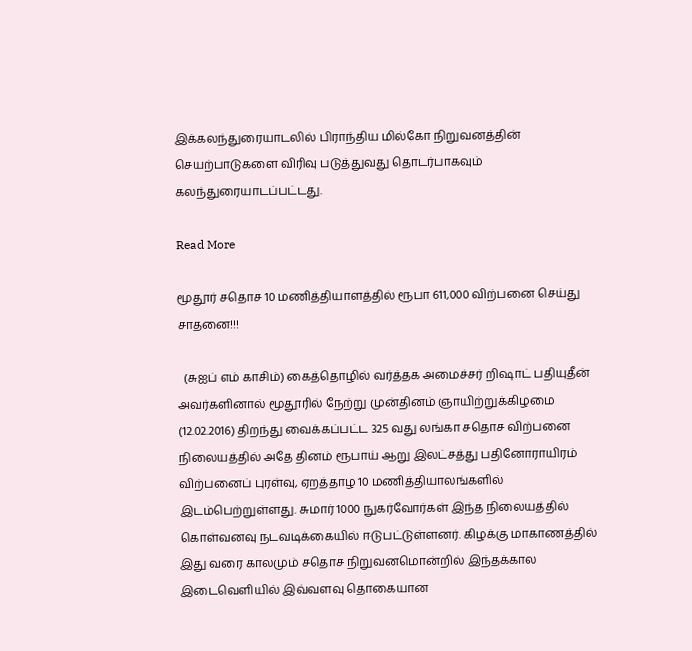இக்கலந்துரையாடலில் பிராந்திய மில்கோ நிறுவனத்தின் செயற்பாடுகளை விரிவு படுத்துவது தொடர்பாகவும் கலந்துரையாடப்பட்டது.

Read More

மூதூர் சதொச 10 மணித்தியாளத்தில் ரூபா 611,000 விற்பனை செய்து சாதனை!!!

  (சுஐப் எம் காசிம்) கைத்தொழில் வர்த்தக அமைச்சர் றிஷாட் பதியுதீன் அவர்களினால் மூதூரில் நேற்று முன்தினம் ஞாயிற்றுக்கிழமை (12.02.2016) திறந்து வைக்கப்பட்ட 325 வது லங்கா சதொச விற்பனை நிலையத்தில் அதே தினம் ரூபாய் ஆறு இலட்சத்து பதினோராயிரம் விற்பனைப் புரள்வு, ஏறத்தாழ 10 மணித்தியாலங்களில் இடம்பெற்றுள்ளது. சுமார் 1000 நுகர்வோர்கள் இந்த நிலையத்தில் கொள்வனவு நடவடிக்கையில் ஈடுபட்டுள்ளனர். கிழக்கு மாகாணத்தில் இது வரை காலமும் சதொச நிறுவனமொன்றில் இந்தக்கால இடைவெளியில் இவ்வளவு தொகையான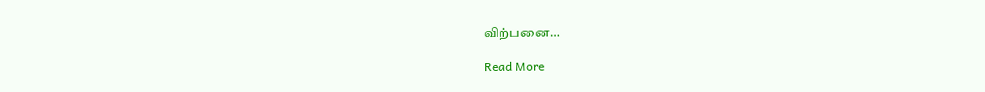விற்பனை…

Read More